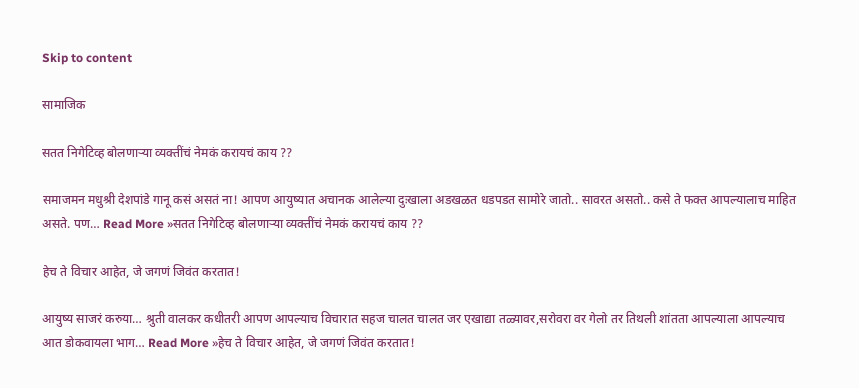Skip to content

सामाजिक

सतत निगेटिव्ह बोलणाऱ्या व्यक्तींचं नेमकं करायचं काय ??

समाजमन मधुश्री देशपांडे गानू कसं असतं ना! आपण आयुष्यात अचानक आलेल्या दुःखाला अडखळत धडपडत सामोरे जातो.. सावरत असतो.. कसे ते फक्त आपल्यालाच माहित असते. पण… Read More »सतत निगेटिव्ह बोलणाऱ्या व्यक्तींचं नेमकं करायचं काय ??

हेच ते विचार आहेत, जे जगणं जिवंत करतात!

आयुष्य साजरं करुया… श्रुती वालकर कधीतरी आपण आपल्याच विचारात सहज चालत चालत जर एखाद्या तळ्यावर,सरोवरा वर गेलो तर तिथली शांतता आपल्याला आपल्याच आत डोकवायला भाग… Read More »हेच ते विचार आहेत, जे जगणं जिवंत करतात!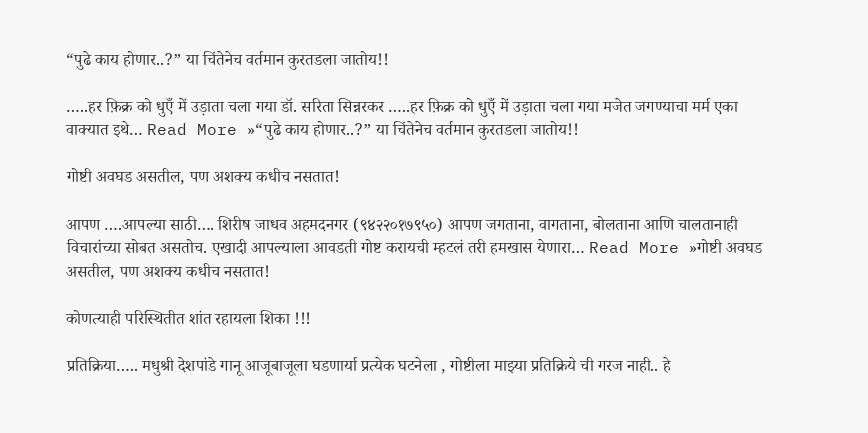“पुढे काय होणार..?” या चिंतेनेच वर्तमान कुरतडला जातोय!!

…..हर फ़िक्र को धुएँ में उड़ाता चला गया डॉ. सरिता सिन्नरकर …..हर फ़िक्र को धुएँ में उड़ाता चला गया मजेत जगण्याचा मर्म एका वाक्यात इथे… Read More »“पुढे काय होणार..?” या चिंतेनेच वर्तमान कुरतडला जातोय!!

गोष्टी अवघड असतील, पण अशक्य कधीच नसतात!

आपण ….आपल्या साठी…. शिरीष जाधव अहमदनगर (९४२२०१७९५०) आपण जगताना, वागताना, बोलताना आणि चालतानाही विचारांच्या सोबत असतोच. एखादी आपल्याला आवडती गोष्ट करायची म्हटलं तरी हमखास येणारा… Read More »गोष्टी अवघड असतील, पण अशक्य कधीच नसतात!

कोणत्याही परिस्थितीत शांत रहायला शिका !!!

प्रतिक्रिया….. मधुश्री देशपांडे गानू आजूबाजूला घडणार्या प्रत्येक घटनेला , गोष्टीला माझ्या प्रतिक्रिये ची गरज नाही.. हे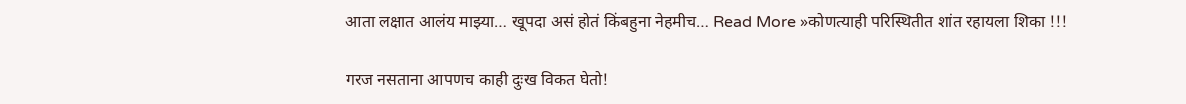आता लक्षात आलंय माझ्या… खूपदा असं होतं किंबहुना नेहमीच… Read More »कोणत्याही परिस्थितीत शांत रहायला शिका !!!

गरज नसताना आपणच काही दुःख विकत घेतो!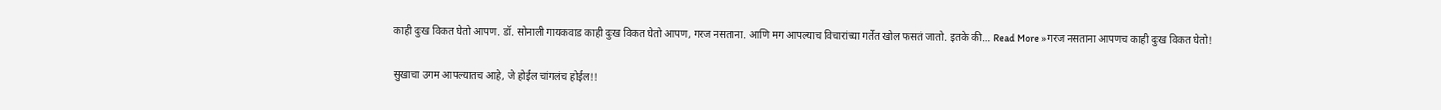काही दुःख विकत घेतो आपण. डॉ. सोनाली गायकवाड काही दुःख विकत घेतो आपण, गरज नसताना. आणि मग आपल्याच विचारांच्या गर्तेत खोल फसतं जातो. इतके की… Read More »गरज नसताना आपणच काही दुःख विकत घेतो!

सुखाचा उगम आपल्यातच आहे, जे होईल चांगलंच होईल!!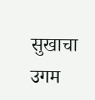सुखाचा उगम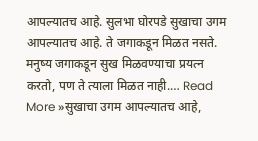आपल्यातच आहे. सुलभा घोरपडे सुखाचा उगम आपल्यातच आहे. ते जगाकडून मिळत नसते. मनुष्य जगाकडून सुख मिळवण्याचा प्रयत्‍न करतो, पण ते त्याला मिळत नाही.… Read More »सुखाचा उगम आपल्यातच आहे,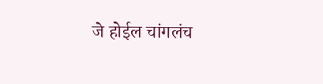जे होईल चांगलंच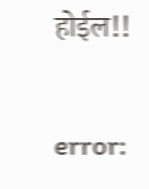होईल!!

error: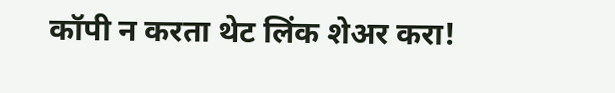कॉपी न करता थेट लिंक शेअर करा!